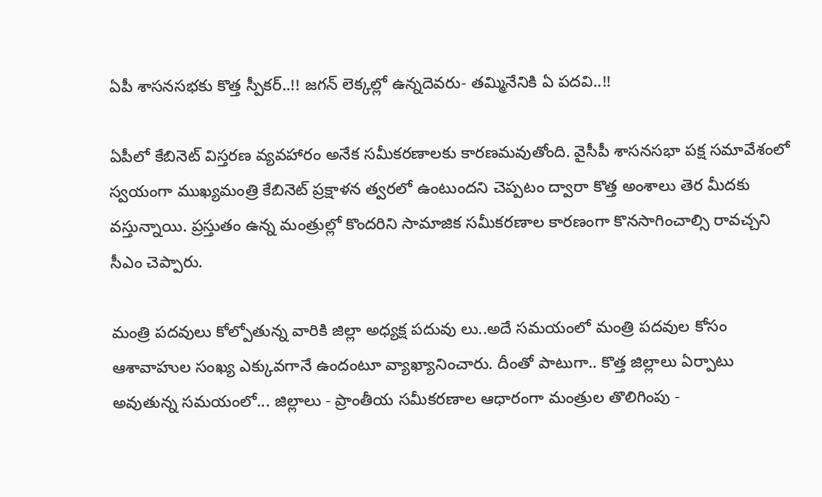ఏపీ శాసనసభకు కొత్త స్పీకర్..!! జగన్ లెక్కల్లో ఉన్నదెవరు- తమ్మినేనికి ఏ పదవి..!!

ఏపీలో కేబినెట్ విస్తరణ వ్యవహారం అనేక సమీకరణాలకు కారణమవుతోంది. వైసీపీ శాసనసభా పక్ష సమావేశంలో స్వయంగా ముఖ్యమంత్రి కేబినెట్ ప్రక్షాళన త్వరలో ఉంటుందని చెప్పటం ద్వారా కొత్త అంశాలు తెర మీదకు వస్తున్నాయి. ప్రస్తుతం ఉన్న మంత్రుల్లో కొందరిని సామాజిక సమీకరణాల కారణంగా కొనసాగించాల్సి రావచ్చని సీఎం చెప్పారు.

మంత్రి పదవులు కోల్పోతున్న వారికి జిల్లా అధ్యక్ష పదువు లు..అదే సమయంలో మంత్రి పదవుల కోసం ఆశావాహుల సంఖ్య ఎక్కువగానే ఉందంటూ వ్యాఖ్యానించారు. దీంతో పాటుగా.. కొత్త జిల్లాలు ఏర్పాటు అవుతున్న సమయంలో... జిల్లాలు - ప్రాంతీయ సమీకరణాల ఆధారంగా మంత్రుల తొలిగింపు -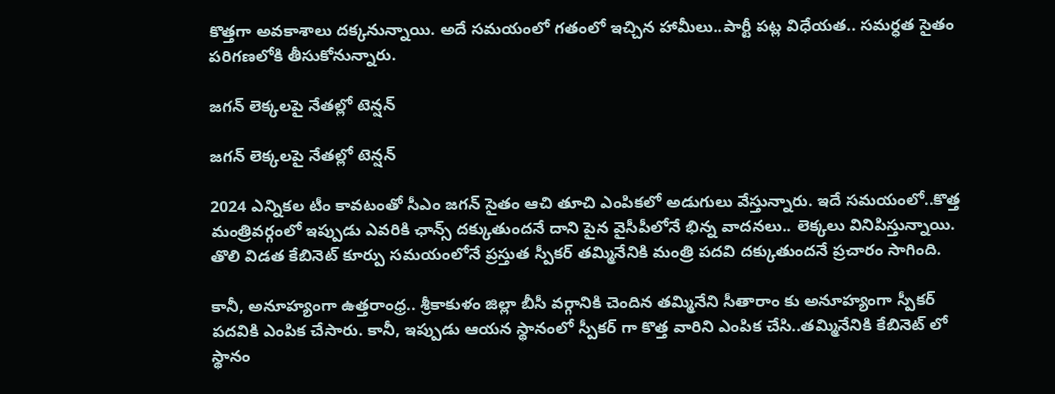కొత్తగా అవకాశాలు దక్కనున్నాయి. అదే సమయంలో గతంలో ఇచ్చిన హామీలు..పార్టీ పట్ల విధేయత.. సమర్ధత సైతం పరిగణలోకి తీసుకోనున్నారు.

జగన్ లెక్కలపై నేతల్లో టెన్షన్

జగన్ లెక్కలపై నేతల్లో టెన్షన్

2024 ఎన్నికల టీం కావటంతో సీఎం జగన్ సైతం ఆచి తూచి ఎంపికలో అడుగులు వేస్తున్నారు. ఇదే సమయంలో..కొత్త మంత్రివర్గంలో ఇప్పుడు ఎవరికి ఛాన్స్ దక్కుతుందనే దాని పైన వైసీపీలోనే భిన్న వాదనలు.. లెక్కలు వినిపిస్తున్నాయి. తొలి విడత కేబినెట్ కూర్పు సమయంలోనే ప్రస్తుత స్పీకర్ తమ్మినేనికి మంత్రి పదవి దక్కుతుందనే ప్రచారం సాగింది.

కానీ, అనూహ్యంగా ఉత్తరాంధ్ర.. శ్రీకాకుళం జిల్లా బీసీ వర్గానికి చెందిన తమ్మినేని సీతారాం కు అనూహ్యంగా స్పీకర్ పదవికి ఎంపిక చేసారు. కానీ, ఇప్పుడు ఆయన స్థానంలో స్పీకర్ గా కొత్త వారిని ఎంపిక చేసి..తమ్మినేనికి కేబినెట్ లో స్థానం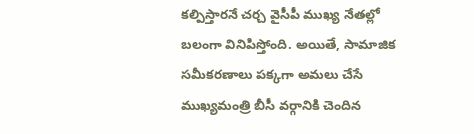కల్పిస్తారనే చర్చ వైసీపీ ముఖ్య నేతల్లో బలంగా వినిపిస్తోంది. అయితే, సామాజిక సమీకరణాలు పక్కగా అమలు చేసే ముఖ్యమంత్రి బీసీ వర్గానికి చెందిన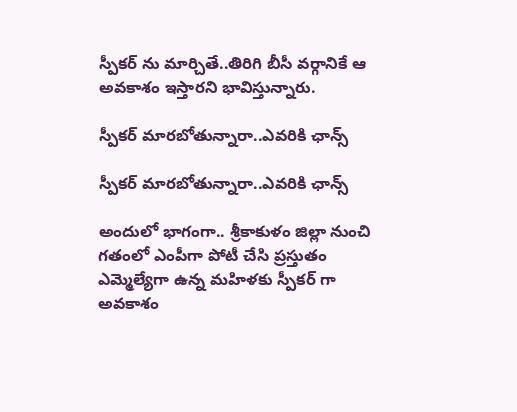స్పీకర్ ను మార్చితే..తిరిగి బీసీ వర్గానికే ఆ అవకాశం ఇస్తారని భావిస్తున్నారు.

స్పీకర్ మారబోతున్నారా..ఎవరికి ఛాన్స్

స్పీకర్ మారబోతున్నారా..ఎవరికి ఛాన్స్

అందులో భాగంగా.. శ్రీకాకుళం జిల్లా నుంచి గతంలో ఎంపీగా పోటీ చేసి ప్రస్తుతం ఎమ్మెల్యేగా ఉన్న మహిళకు స్పీకర్ గా అవకాశం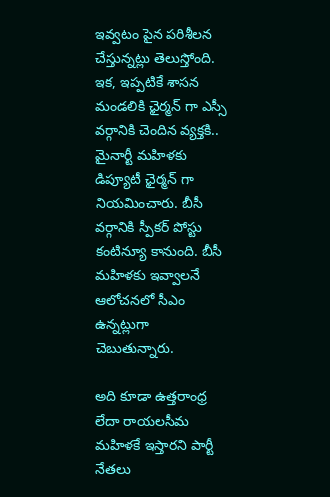ఇవ్వటం పైన పరిశీలన చేస్తున్నట్లు తెలుస్తోంది. ఇక, ఇప్పటికే శాసన మండలికి ఛైర్మన్ గా ఎస్సీ వర్గానికి చెందిన వ్యక్తకి.. మైనార్టీ మహిళకు డిప్యూటీ ఛైర్మన్ గా నియమించారు. బీసీ వర్గానికి స్పీకర్ పోస్టు కంటిన్యూ కానుంది. బీసీ మహిళకు ఇవ్వాలనే ఆలోచనలో సీఎం ఉన్నట్లుగా చెబుతున్నారు.

అది కూడా ఉత్తరాంధ్ర లేదా రాయలసీమ మహిళకే ఇస్తారని పార్టీ నేతలు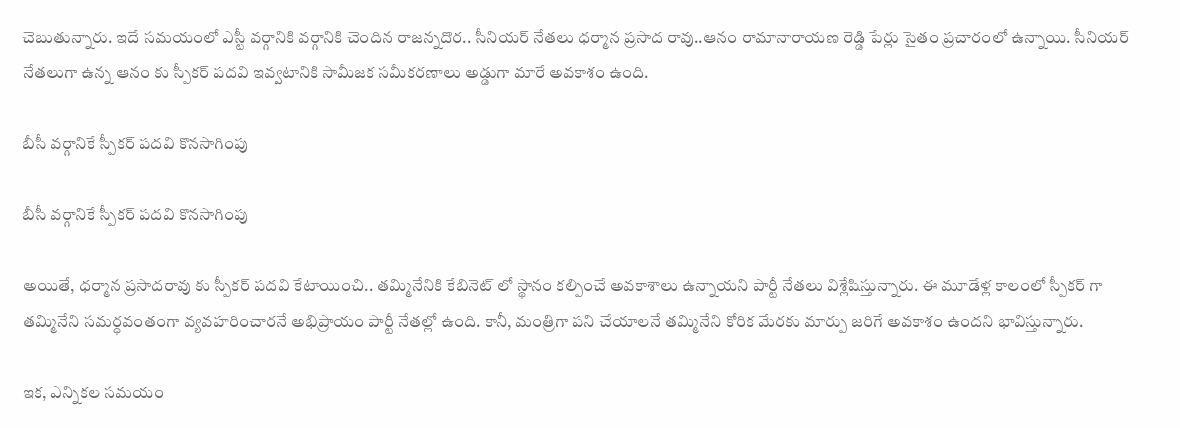చెబుతున్నారు. ఇదే సమయంలో ఎస్టీ వర్గానికి వర్గానికి చెందిన రాజన్నదొర.. సీనియర్ నేతలు ధర్మాన ప్రసాద రావు..ఆనం రామానారాయణ రెడ్డి పేర్లు సైతం ప్రచారంలో ఉన్నాయి. సీనియర్ నేతలుగా ఉన్న ఆనం కు స్పీకర్ పదవి ఇవ్వటానికి సామీజక సమీకరణాలు అడ్డుగా మారే అవకాశం ఉంది.

బీసీ వర్గానికే స్పీకర్ పదవి కొనసాగింపు

బీసీ వర్గానికే స్పీకర్ పదవి కొనసాగింపు

అయితే, ధర్మాన ప్రసాదరావు కు స్పీకర్ పదవి కేటాయించి.. తమ్మినేనికి కేబినెట్ లో స్థానం కల్పించే అవకాశాలు ఉన్నాయని పార్టీ నేతలు విశ్లేషిస్తున్నారు. ఈ మూడేళ్ల కాలంలో స్పీకర్ గా తమ్మినేని సమర్ధవంతంగా వ్యవహరించారనే అభిప్రాయం పార్టీ నేతల్లో ఉంది. కానీ, మంత్రిగా పని చేయాలనే తమ్మినేని కోరిక మేరకు మార్పు జరిగే అవకాశం ఉందని భావిస్తున్నారు.

ఇక, ఎన్నికల సమయం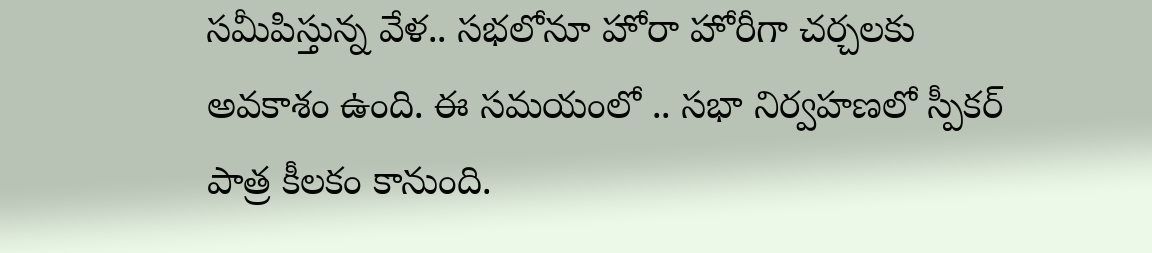సమీపిస్తున్న వేళ.. సభలోనూ హోరా హోరీగా చర్చలకు అవకాశం ఉంది. ఈ సమయంలో .. సభా నిర్వహణలో స్పీకర్ పాత్ర కీలకం కానుంది.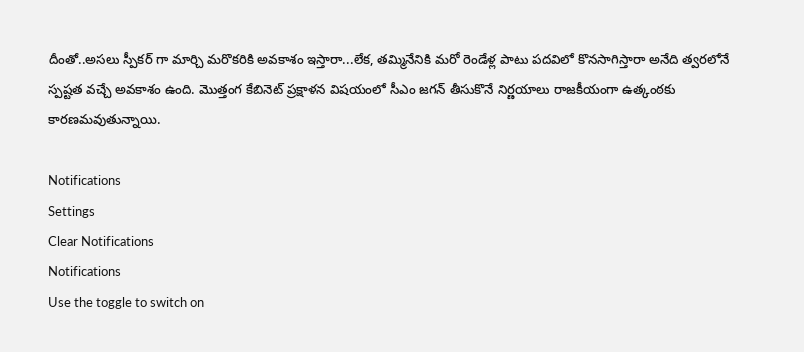దీంతో..అసలు స్పీకర్ గా మార్చి మరొకరికి అవకాశం ఇస్తారా...లేక, తమ్మినేనికి మరో రెండేళ్ల పాటు పదవిలో కొనసాగిస్తారా అనేది త్వరలోనే స్పష్టత వచ్చే అవకాశం ఉంది. మొత్తంగ కేబినెట్ ప్రక్షాళన విషయంలో సీఎం జగన్ తీసుకొనే నిర్ణయాలు రాజకీయంగా ఉత్కంఠకు కారణమవుతున్నాయి.

Notifications
Settings
Clear Notifications
Notifications
Use the toggle to switch on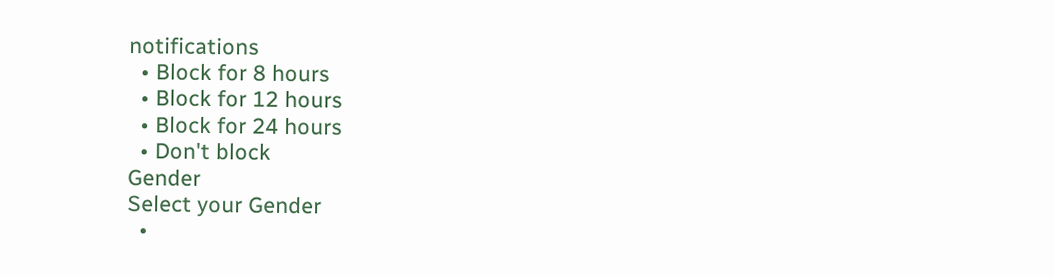notifications
  • Block for 8 hours
  • Block for 12 hours
  • Block for 24 hours
  • Don't block
Gender
Select your Gender
  •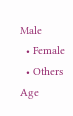Male
  • Female
  • Others
Age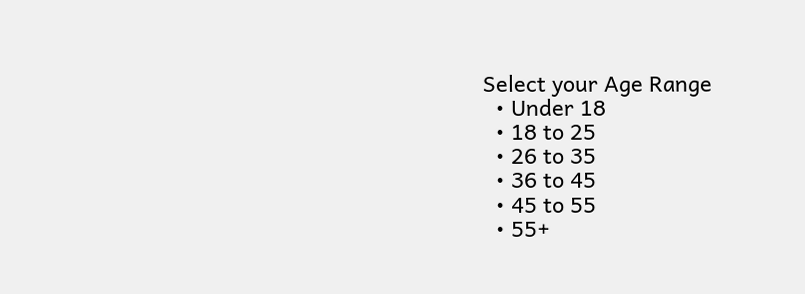Select your Age Range
  • Under 18
  • 18 to 25
  • 26 to 35
  • 36 to 45
  • 45 to 55
  • 55+